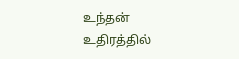உந்தன் உதிரத்தில்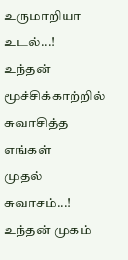உருமாறியா உடல்...!
உந்தன் மூச்சிக்காற்றில்
சுவாசித்த எங்கள்
முதல் சுவாசம்...!
உந்தன் முகம்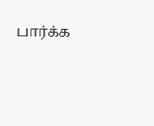பார்க்க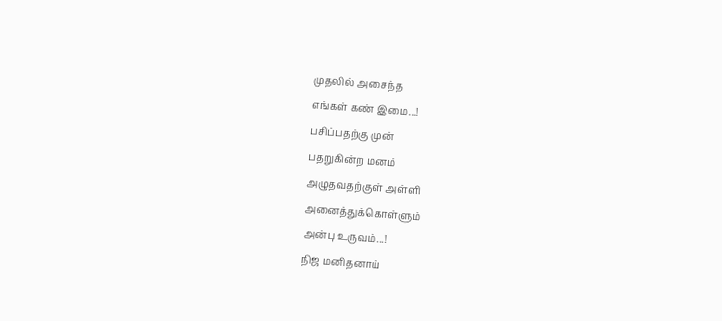முதலில் அசைந்த
எங்கள் கண் இமை...!
பசிப்பதற்கு முன்
பதறுகின்ற மனம்
அழுதவதற்குள் அள்ளி
அனைத்துக்கொள்ளும்
அன்பு உருவம்...!
நிஜ மனிதனாய்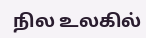நில உலகில்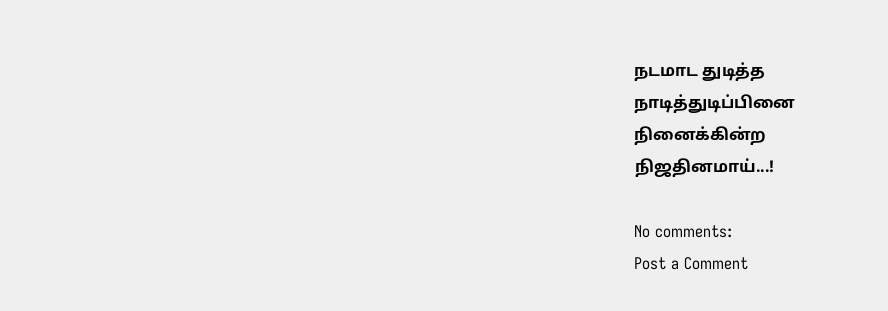நடமாட துடித்த
நாடித்துடிப்பினை
நினைக்கின்ற
நிஜதினமாய்...!

No comments:
Post a Comment